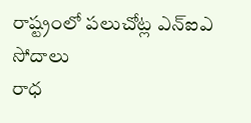రాష్ట్రంలో పలుచోట్ల ఎన్ఐఎ సోదాలు
రాధ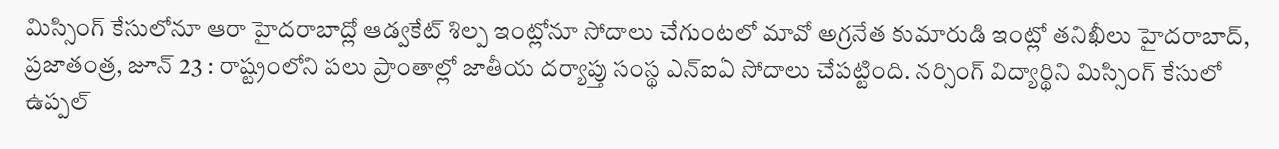మిస్సింగ్ కేసులోనూ ఆరా హైదరాబాద్లో ఆడ్వకేట్ శిల్ప ఇంట్లోనూ సోదాలు చేగుంటలో మావో అగ్రనేత కుమారుడి ఇంట్లో తనిఖీలు హైదరాబాద్, ప్రజాతంత్ర, జూన్ 23 : రాష్ట్రంలోని పలు ప్రాంతాల్లో జాతీయ దర్యాప్తు సంస్థ ఎన్ఐఏ సోదాలు చేపట్టింది. నర్సింగ్ విద్యార్థిని మిస్సింగ్ కేసులో ఉప్పల్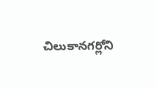చిలుకానగర్లోని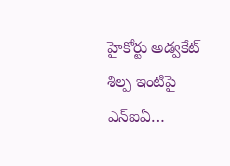హైకోర్టు అడ్వకేట్ శిల్ప ఇంటిపై ఎన్ఐఏ…